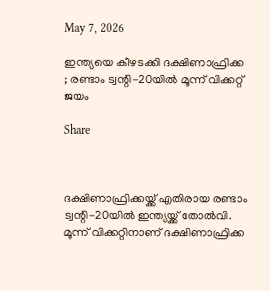May 7, 2026

ഇന്ത്യയെ കീഴടക്കി ദക്ഷിണാഫ്രിക്ക ; രണ്ടാം ട്വന്റി-20യില്‍ മൂന്ന് വിക്കറ്റ് ജയം

Share



ദക്ഷിണാഫ്രിക്കയ്ക്ക് എതിരായ രണ്ടാം ട്വന്റി-20യില്‍ ഇന്ത്യയ്ക്ക് തോല്‍വി. മൂന്ന് വിക്കറ്റിനാണ് ദക്ഷിണാഫ്രിക്ക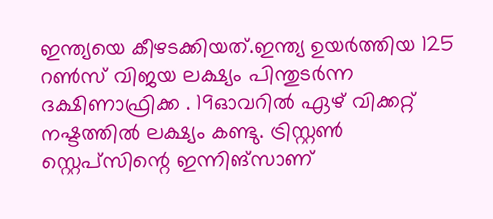ഇന്ത്യയെ കീഴടക്കിയത്.ഇന്ത്യ ഉയർത്തിയ 125 റണ്‍സ് വിജയ ലക്ഷ്യം പിന്തുടർന്ന ദക്ഷിണാഫ്രിക്ക . 19ഓവറില്‍ ഏഴ് വിക്കറ്റ് നഷ്ടത്തില്‍ ലക്ഷ്യം കണ്ടു. ട്രിസ്റ്റണ്‍ സ്റ്റെപ്സിന്റെ ഇന്നിങ്സാണ്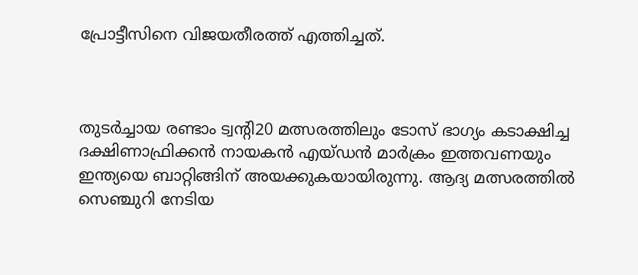പ്രോട്ടീസിനെ വിജയതീരത്ത് എത്തിച്ചത്.



തുടർച്ചായ രണ്ടാം ട്വന്റി20 മത്സരത്തിലും ടോസ് ഭാഗ്യം കടാക്ഷിച്ച ദക്ഷിണാഫ്രിക്കൻ നായകൻ എയ്ഡൻ മാർക്രം ഇത്തവണയും ഇന്ത്യയെ ബാറ്റിങ്ങിന് അയക്കുകയായിരുന്നു. ആദ്യ മത്സരത്തില്‍ സെഞ്ചുറി നേടിയ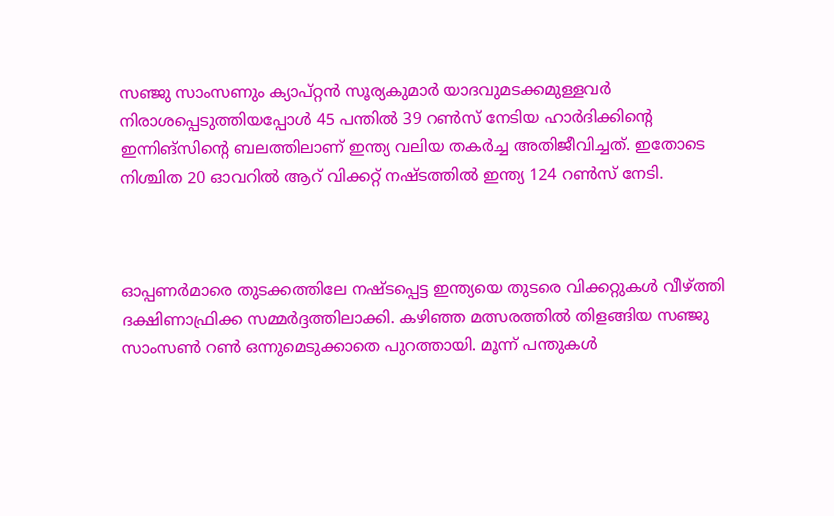സഞ്ജു സാംസണും ക്യാപ്റ്റൻ സൂര്യകുമാർ യാദവുമടക്കമുള്ളവർ നിരാശപ്പെടുത്തിയപ്പോള്‍ 45 പന്തില്‍ 39 റണ്‍സ് നേടിയ ഹാർദിക്കിന്റെ ഇന്നിങ്സിന്റെ ബലത്തിലാണ് ഇന്ത്യ വലിയ തകർച്ച അതിജീവിച്ചത്. ഇതോടെ നിശ്ചിത 20 ഓവറില്‍ ആറ് വിക്കറ്റ് നഷ്ടത്തില്‍ ഇന്ത്യ 124 റണ്‍സ് നേടി.



ഓപ്പണർമാരെ തുടക്കത്തിലേ നഷ്ടപ്പെട്ട ഇന്ത്യയെ തുടരെ വിക്കറ്റുകള്‍ വീഴ്ത്തി ദക്ഷിണാഫ്രിക്ക സമ്മർദ്ദത്തിലാക്കി. കഴിഞ്ഞ മത്സരത്തില്‍ തിളങ്ങിയ സഞ്ജു സാംസണ്‍ റണ്‍ ഒന്നുമെടുക്കാതെ പുറത്തായി. മൂന്ന് പന്തുകള്‍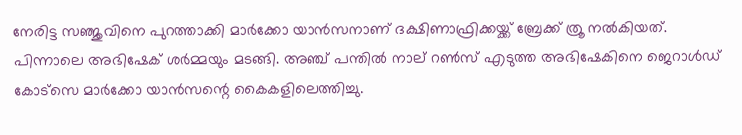നേരിട്ട സഞ്ജുവിനെ പുറത്താക്കി മാർക്കോ യാൻസനാണ് ദക്ഷിണാഫ്രിക്കയ്ക്ക് ബ്രേക്ക് ത്രൂ നല്‍കിയത്. പിന്നാലെ അഭിഷേക് ശർമ്മയും മടങ്ങി. അഞ്ച് പന്തില്‍ നാല് റണ്‍സ് എടുത്ത അഭിഷേകിനെ ജെറാള്‍ഡ് കോട്സെ മാർക്കോ യാൻസന്റെ കൈകളിലെത്തിച്ചു.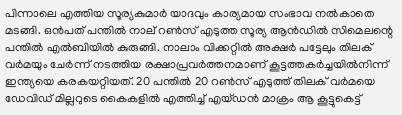പിന്നാലെ എത്തിയ സൂര്യകുമാർ യാദവും കാര്യമായ സംഭാവ നല്‍കാതെ മടങ്ങി. ഒൻപത് പന്തില്‍ നാല് റണ്‍സ് എടുത്ത സൂര്യ ആൻഡില്‍ സിമെലന്റെ പന്തില്‍ എല്‍ബിയില്‍ കുരുങ്ങി. നാലാം വിക്കറ്റില്‍ അക്ഷർ പട്ടേലും തിലക് വർമയും ചേർന്ന് നടത്തിയ രക്ഷാപ്രവർത്തനമാണ് കൂട്ടത്തകർച്ചയില്‍നിന്ന് ഇന്ത്യയെ കരകയറ്റിയത്. 20 പന്തില്‍ 20 റണ്‍സ് എടുത്ത് തിലക് വർമയെ ഡേവിഡ് മില്ലറുടെ കൈകളില്‍ എത്തിച്ച്‌ എയ്ഡൻ മാക്രം ആ കൂട്ടുകെട്ട്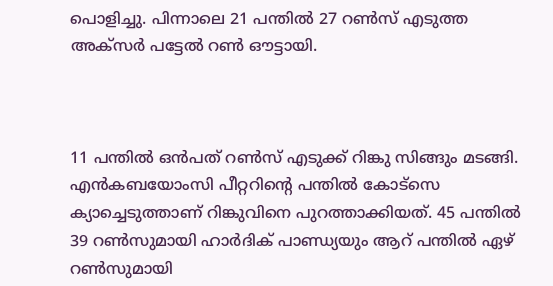പൊളിച്ചു. പിന്നാലെ 21 പന്തില്‍ 27 റണ്‍സ് എടുത്ത അക്സർ പട്ടേല്‍ റണ്‍ ഔട്ടായി.



11 പന്തില്‍ ഒൻപത് റണ്‍സ് എടുക്ക് റിങ്കു സിങ്ങും മടങ്ങി. എൻകബയോംസി പീറ്ററിന്റെ പന്തില്‍ കോട്സെ ക്യാച്ചെടുത്താണ് റിങ്കുവിനെ പുറത്താക്കിയത്. 45 പന്തില്‍ 39 റണ്‍സുമായി ഹാർദിക് പാണ്ഡ്യയും ആറ് പന്തില്‍ ഏഴ് റണ്‍സുമായി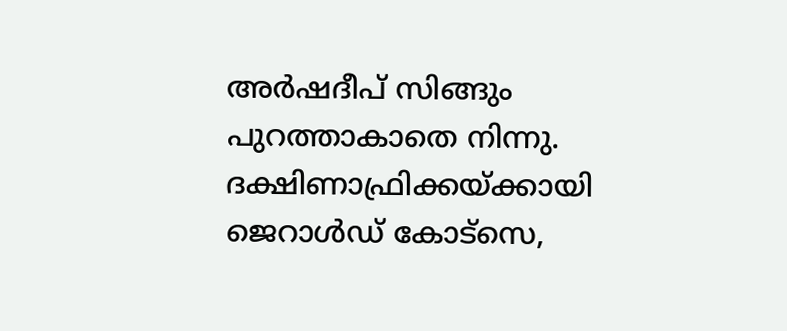അർഷദീപ് സിങ്ങും പുറത്താകാതെ നിന്നു. ദക്ഷിണാഫ്രിക്കയ്ക്കായി ജെറാള്‍ഡ് കോട്സെ,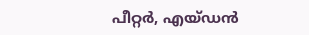പീറ്റർ, എയ്ഡൻ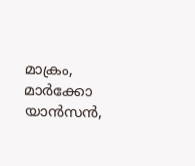മാക്രം, മാർക്കോ യാൻസൻ,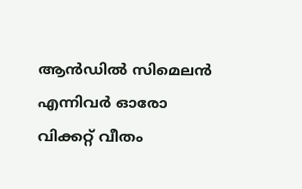ആൻഡില്‍ സിമെലൻ എന്നിവർ ഓരോ വിക്കറ്റ് വീതം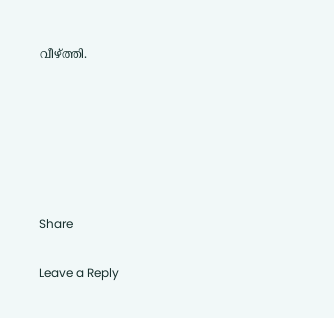വീഴ്ത്തി.






Share

Leave a Reply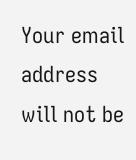Your email address will not be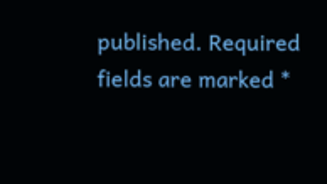published. Required fields are marked *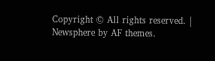Copyright © All rights reserved. | Newsphere by AF themes.